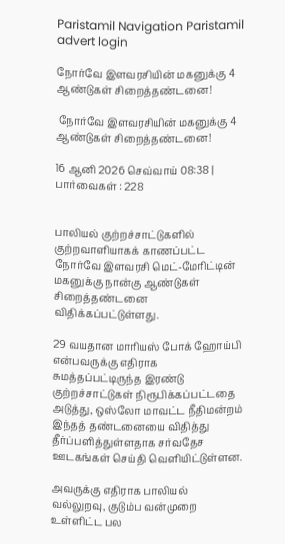Paristamil Navigation Paristamil advert login

நோர்வே இளவரசியின் மகனுக்கு 4 ஆண்டுகள் சிறைத்தண்டனை!

 நோர்வே இளவரசியின் மகனுக்கு 4 ஆண்டுகள் சிறைத்தண்டனை!

16 ஆனி 2026 செவ்வாய் 08:38 | பார்வைகள் : 228


பாலியல் குற்றச்சாட்டுகளில் குற்றவாளியாகக் காணப்பட்ட நோர்வே இளவரசி மெட்-மேரிட்டின் மகனுக்கு நான்கு ஆண்டுகள் சிறைத்தண்டனை விதிக்கப்பட்டுள்ளது.

29 வயதான மாரியஸ் போக் ஹோய்பி என்பவருக்கு எதிராக சுமத்தப்பட்டிருந்த இரண்டு குற்றச்சாட்டுகள் நிரூபிக்கப்பட்டதை அடுத்து, ஒஸ்லோ மாவட்ட நீதிமன்றம் இந்தத் தண்டனையை விதித்து தீர்ப்பளித்துள்ளதாக சர்வதேச ஊடகங்கள் செய்தி வெளியிட்டுள்ளன.

அவருக்கு எதிராக பாலியல் வல்லுறவு, குடும்ப வன்முறை உள்ளிட்ட பல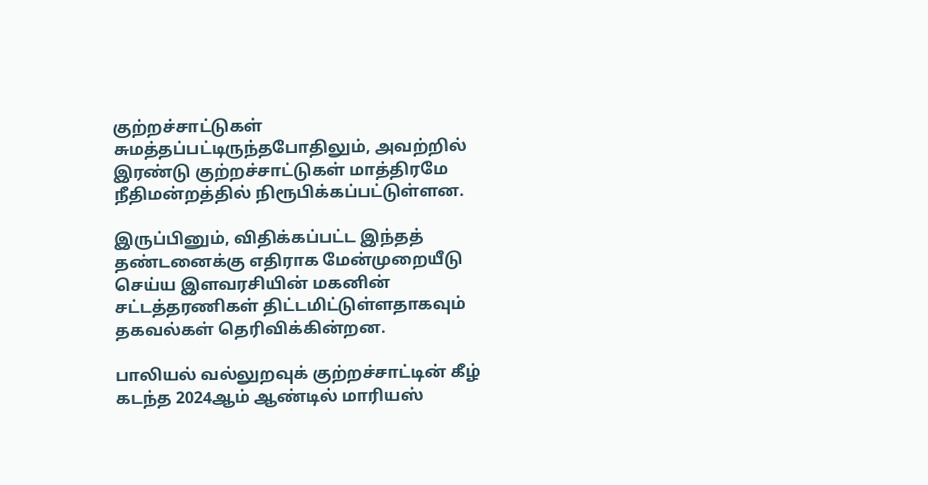குற்றச்சாட்டுகள் சுமத்தப்பட்டிருந்தபோதிலும், அவற்றில் இரண்டு குற்றச்சாட்டுகள் மாத்திரமே நீதிமன்றத்தில் நிரூபிக்கப்பட்டுள்ளன.

இருப்பினும், விதிக்கப்பட்ட இந்தத் தண்டனைக்கு எதிராக மேன்முறையீடு செய்ய இளவரசியின் மகனின் சட்டத்தரணிகள் திட்டமிட்டுள்ளதாகவும் தகவல்கள் தெரிவிக்கின்றன.

பாலியல் வல்லுறவுக் குற்றச்சாட்டின் கீழ் கடந்த 2024ஆம் ஆண்டில் மாரியஸ்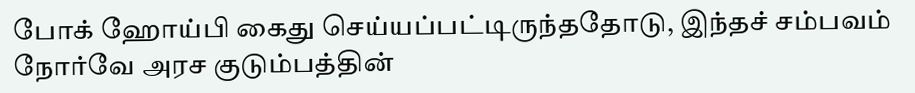போக் ஹோய்பி கைது செய்யப்பட்டிருந்ததோடு, இந்தச் சம்பவம் நோர்வே அரச குடும்பத்தின்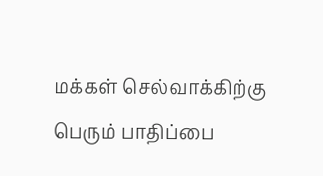மக்கள் செல்வாக்கிற்கு பெரும் பாதிப்பை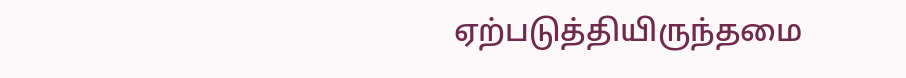ஏற்படுத்தியிருந்தமை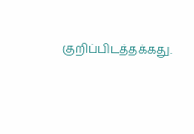குறிப்பிடத்தக்கது.